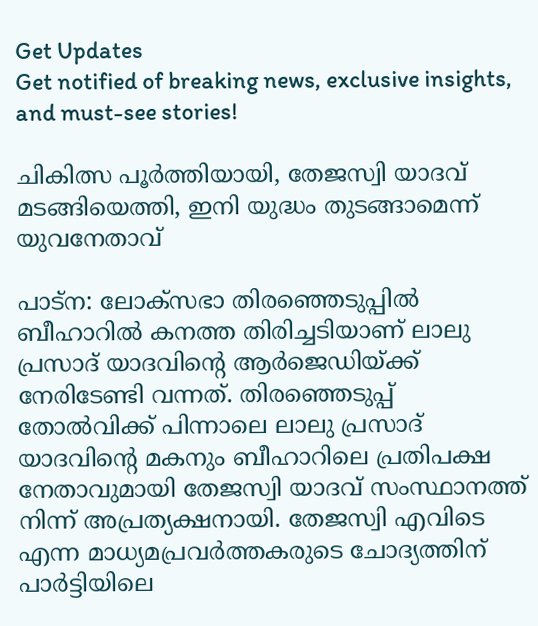Get Updates
Get notified of breaking news, exclusive insights, and must-see stories!

ചികിത്സ പൂർത്തിയായി, തേജസ്വി യാദവ് മടങ്ങിയെത്തി, ഇനി യുദ്ധം തുടങ്ങാമെന്ന് യുവനേതാവ്

പാട്ന: ലോക്സഭാ തിരഞ്ഞെടുപ്പിൽ ബീഹാറിൽ കനത്ത തിരിച്ചടിയാണ് ലാലു പ്രസാദ് യാദവിന്റെ ആർജെഡിയ്ക്ക് നേരിടേണ്ടി വന്നത്. തിരഞ്ഞെടുപ്പ് തോൽവിക്ക് പിന്നാലെ ലാലു പ്രസാദ് യാദവിന്റെ മകനും ബീഹാറിലെ പ്രതിപക്ഷ നേതാവുമായി തേജസ്വി യാദവ് സംസ്ഥാനത്ത് നിന്ന് അപ്രത്യക്ഷനായി. തേജസ്വി എവിടെ എന്ന മാധ്യമപ്രവർത്തകരുടെ ചോദ്യത്തിന് പാർട്ടിയിലെ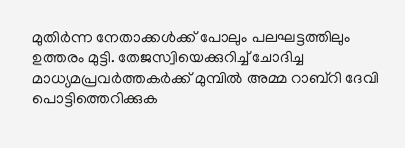മുതിർന്ന നേതാക്കൾക്ക് പോലും പലഘട്ടത്തിലും ഉത്തരം മുട്ടി. തേജസ്വിയെക്കുറിച്ച് ചോദിച്ച മാധ്യമപ്രവർത്തകർക്ക് മുമ്പിൽ അമ്മ റാബ്റി ദേവി പൊട്ടിത്തെറിക്കുക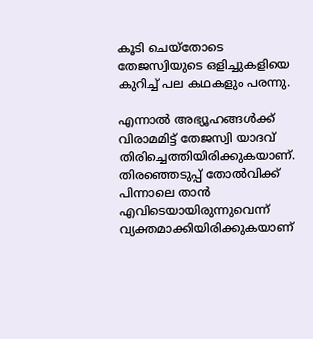കൂടി ചെയ്തോടെ തേജസ്വിയുടെ ഒളിച്ചുകളിയെ കുറിച്ച് പല കഥകളും പരന്നു.

എന്നാൽ അഭ്യൂഹങ്ങൾക്ക് വിരാമമിട്ട് തേജസ്വി യാദവ് തിരിച്ചെത്തിയിരിക്കുകയാണ്. തിരഞ്ഞെടുപ്പ് തോൽവിക്ക് പിന്നാലെ താൻ എവിടെയായിരുന്നുവെന്ന് വ്യക്തമാക്കിയിരിക്കുകയാണ്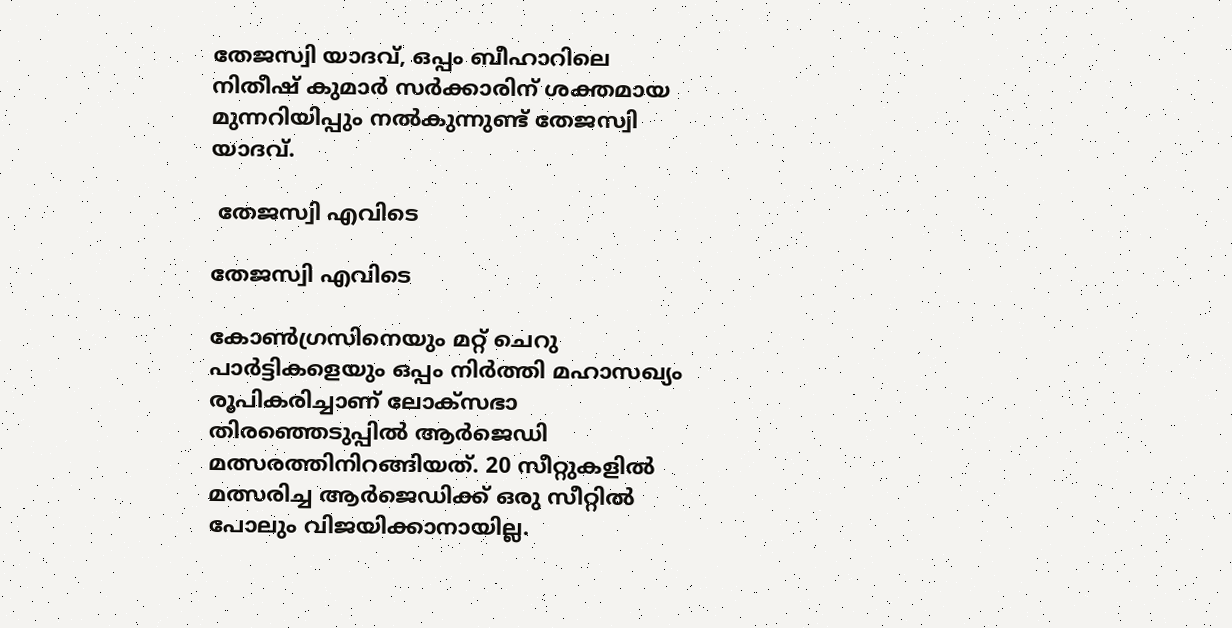തേജസ്വി യാദവ്, ഒപ്പം ബീഹാറിലെ നിതീഷ് കുമാർ സർക്കാരിന് ശക്തമായ മുന്നറിയിപ്പും നൽകുന്നുണ്ട് തേജസ്വി യാദവ്.

 തേജസ്വി എവിടെ

തേജസ്വി എവിടെ

കോൺഗ്രസിനെയും മറ്റ് ചെറു പാർട്ടികളെയും ഒപ്പം നിർത്തി മഹാസഖ്യം രൂപികരിച്ചാണ് ലോക്സഭാ തിരഞ്ഞെടുപ്പിൽ ആർജെഡി മത്സരത്തിനിറങ്ങിയത്. 20 സീറ്റുകളിൽ മത്സരിച്ച ആർജെഡിക്ക് ഒരു സീറ്റിൽ പോലും വിജയിക്കാനായില്ല.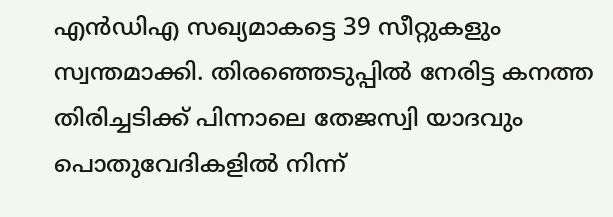എൻഡിഎ സഖ്യമാകട്ടെ 39 സീറ്റുകളും സ്വന്തമാക്കി. തിരഞ്ഞെടുപ്പിൽ നേരിട്ട കനത്ത തിരിച്ചടിക്ക് പിന്നാലെ തേജസ്വി യാദവും പൊതുവേദികളിൽ നിന്ന്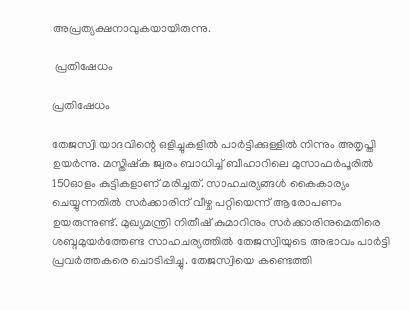അപ്രത്യക്ഷനാവുകയായിരുന്നു.

 പ്രതിഷേധം

പ്രതിഷേധം

തേജസ്വി യാദവിന്റെ ഒളിച്ചുകളിൽ പാർട്ടിക്കുള്ളിൽ നിന്നും അതൃപ്തി ഉയർന്നു. മസ്തിഷ്ക ജ്വരം ബാധിച്ച് ബീഹാറിലെ മുസാഫർപൂരിൽ 150ഓളം കുട്ടികളാണ് മരിച്ചത്. സാഹചര്യങ്ങൾ കൈകാര്യം ചെയ്യുന്നതിൽ സർക്കാരിന് വീഴ്ച പറ്റിയെന്ന് ആരോപണം ഉയരുന്നുണ്ട്. മുഖ്യമന്ത്രി നിതീഷ് കുമാറിനും സർക്കാരിനുമെതിരെ ശബ്ദമുയർത്തേണ്ട സാഹചര്യത്തിൽ തേജസ്വിയുടെ അഭാവം പാർട്ടി പ്രവർത്തകരെ ചൊടിപ്പിച്ചു. തേജസ്വിയെ കണ്ടെത്തി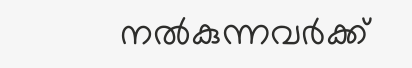നൽകുന്നവർക്ക്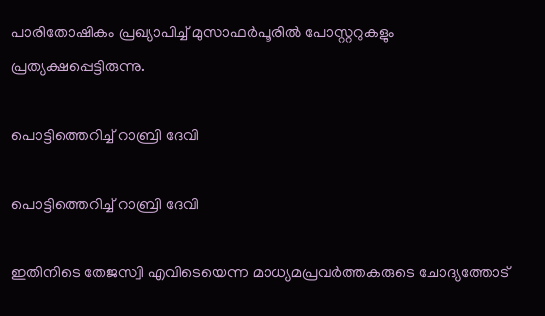പാരിതോഷികം പ്രഖ്യാപിച്ച് മുസാഫർപൂരിൽ പോസ്റ്ററുകളും പ്രത്യക്ഷപ്പെട്ടിരുന്നു.

പൊട്ടിത്തെറിച്ച് റാബ്രി ദേവി

പൊട്ടിത്തെറിച്ച് റാബ്രി ദേവി

ഇതിനിടെ തേജസ്വി എവിടെയെന്ന മാധ്യമപ്രവർത്തകരുടെ ചോദ്യത്തോട്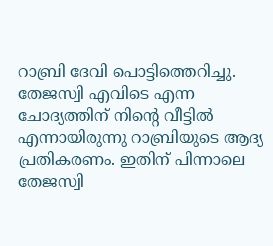റാബ്രി ദേവി പൊട്ടിത്തെറിച്ചു. തേജസ്വി എവിടെ എന്ന ചോദ്യത്തിന് നിന്റെ വീട്ടിൽ എന്നായിരുന്നു റാബ്രിയുടെ ആദ്യ പ്രതികരണം. ഇതിന് പിന്നാലെ തേജസ്വി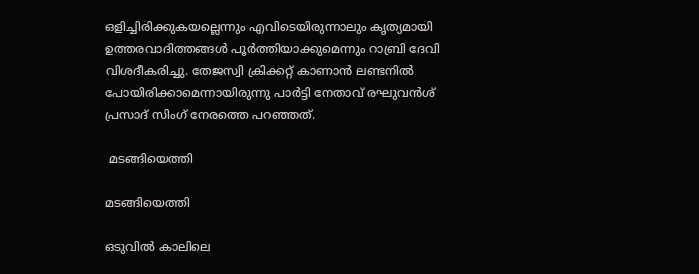ഒളിച്ചിരിക്കുകയല്ലെന്നും എവിടെയിരുന്നാലും കൃത്യമായി ഉത്തരവാദിത്തങ്ങൾ പൂർത്തിയാക്കുമെന്നും റാബ്രി ദേവി വിശദീകരിച്ചു. തേജസ്വി ക്രിക്കറ്റ് കാണാന്‍ ലണ്ടനില്‍ പോയിരിക്കാമെന്നായിരുന്നു പാര്‍ട്ടി നേതാവ് രഘുവന്‍ശ് പ്രസാദ് സിംഗ് നേരത്തെ പറഞ്ഞത്.

 മടങ്ങിയെത്തി

മടങ്ങിയെത്തി

ഒടുവിൽ കാലിലെ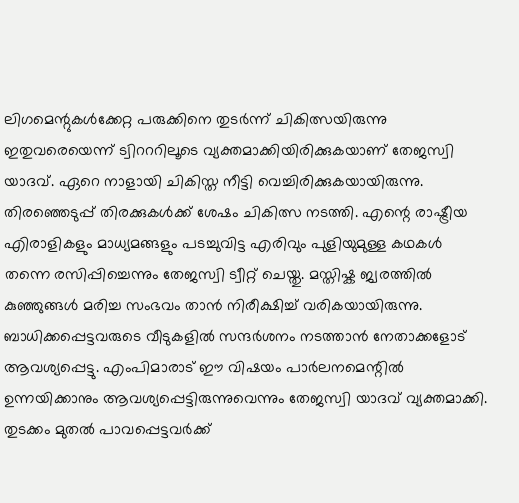ലിഗമെന്റുകൾക്കേറ്റ പരുക്കിനെ തുടർന്ന് ചികിത്സയിരുന്നു ഇതുവരെയെന്ന് ട്വിറററിലൂടെ വ്യക്തമാക്കിയിരിക്കുകയാണ് തേജസ്വി യാദവ്. ഏറെ നാളായി ചികിസ്ത നീട്ടി വെച്ചിരിക്കുകയായിരുന്നു. തിരഞ്ഞെടുപ്പ് തിരക്കുകൾക്ക് ശേഷം ചികിത്സ നടത്തി. എന്റെ രാഷ്ട്രീയ എിരാളികളും മാധ്യമങ്ങളും പടച്ചുവിട്ട എരിവും പുളിയുമുള്ള കഥകൾ തന്നെ രസിപ്പിച്ചെന്നും തേജസ്വി ട്വീറ്റ് ചെയ്തു. മസ്തിഷ്ക ജ്വരത്തിൽ കുഞ്ഞുങ്ങൾ മരിച്ച സംഭവം താൻ നിരീക്ഷിച്ച് വരികയായിരുന്നു. ബാധിക്കപ്പെട്ടവരുടെ വീടുകളിൽ സന്ദർശനം നടത്താൻ നേതാക്കളോട് ആവശ്യപ്പെട്ടു. എംപിമാരാട് ഈ വിഷയം പാർലനമെന്റിൽ ഉന്നയിക്കാനും ആവശ്യപ്പെട്ടിരുന്നുവെന്നും തേജസ്വി യാദവ് വ്യക്തമാക്കി. തുടക്കം മുതൽ പാവപ്പെട്ടവർക്ക്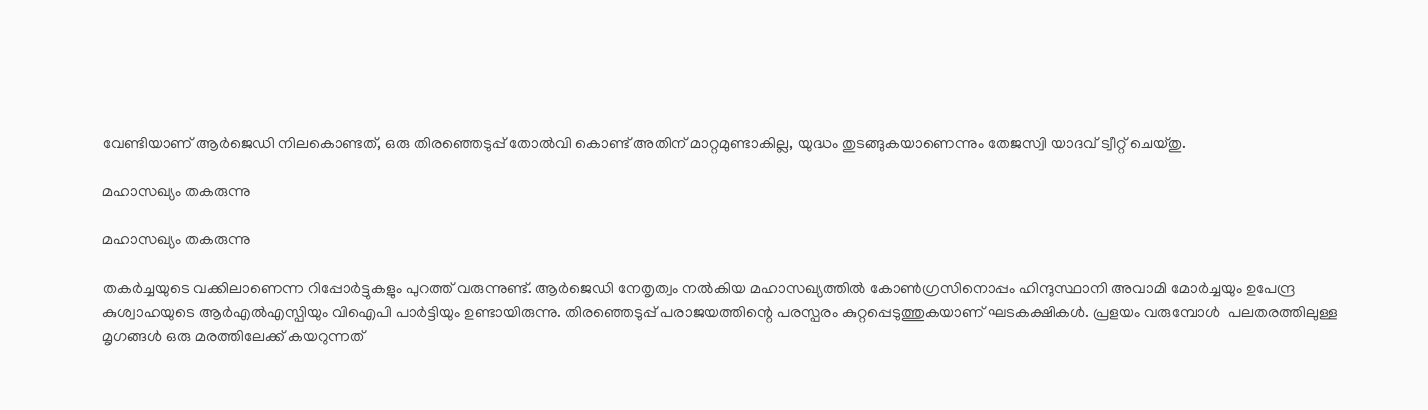വേണ്ടിയാണ് ആർജെഡി നിലകൊണ്ടത്, ഒരു തിരഞ്ഞെടുപ്പ് തോൽവി കൊണ്ട് അതിന് മാറ്റമുണ്ടാകില്ല, യുദ്ധം തുടങ്ങുകയാണെന്നും തേജസ്വി യാദവ് ട്വീറ്റ് ചെയ്തു.

മഹാസഖ്യം തകരുന്നു

മഹാസഖ്യം തകരുന്നു

തകർച്ചയുടെ വക്കിലാണെന്ന റിപ്പോർട്ടുകളും പുറത്ത് വരുന്നുണ്ട്. ആർജെഡി നേതൃത്വം നൽകിയ മഹാസഖ്യത്തിൽ കോൺഗ്രസിനൊപ്പം ഹിന്ദുസ്ഥാനി അവാമി മോർച്ചയും ഉപേന്ദ്ര കുശ്വാഹയുടെ ആർഎൽഎസ്പിയും വിഐപി പാർട്ടിയും ഉണ്ടായിരുന്നു. തിരഞ്ഞെടുപ്പ് പരാജയത്തിന്റെ പരസ്പരം കുറ്റപ്പെടുത്തുകയാണ് ഘടകക്ഷികൾ. പ്രളയം വരുമ്പോൾ ‌ പലതരത്തിലുള്ള മൃഗങ്ങൾ ഒരു മരത്തിലേക്ക് കയറുന്നത്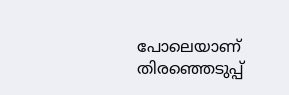പോലെയാണ് തിരഞ്ഞെടുപ്പ്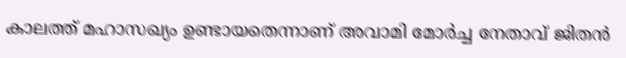കാലത്ത് മഹാസഖ്യം ഉണ്ടായതെന്നാണ് അവാമി മോർച്ച നേതാവ് ജിതൻ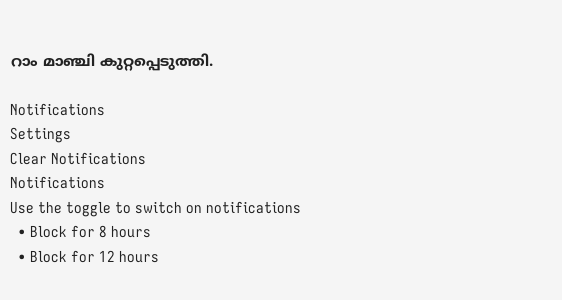റാം മാഞ്ചി കുറ്റപ്പെടുത്തി.

Notifications
Settings
Clear Notifications
Notifications
Use the toggle to switch on notifications
  • Block for 8 hours
  • Block for 12 hours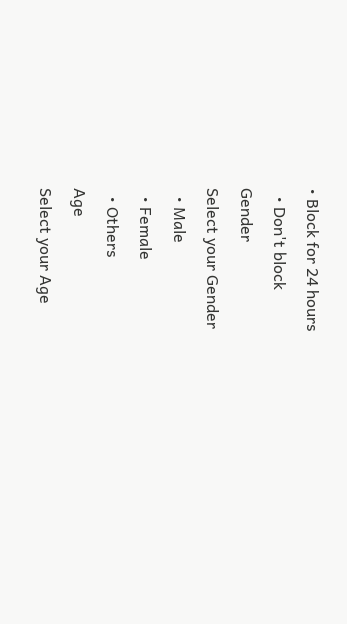• Block for 24 hours
  • Don't block
Gender
Select your Gender
  • Male
  • Female
  • Others
Age
Select your Age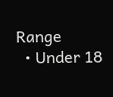Range
  • Under 18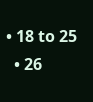• 18 to 25
  • 26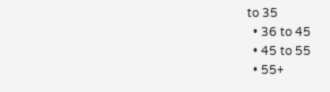to 35
  • 36 to 45
  • 45 to 55
  • 55+